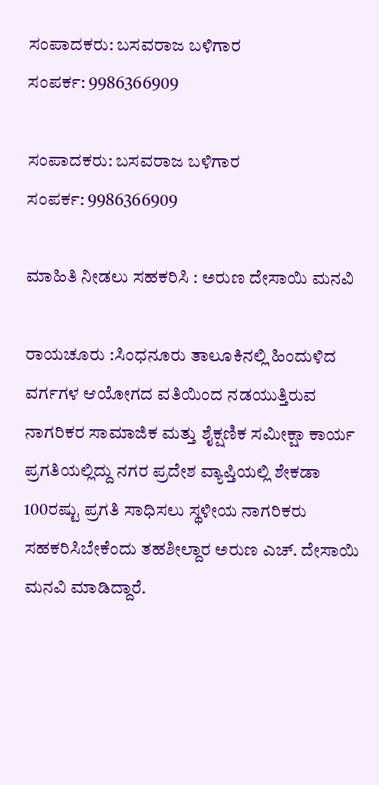ಸಂಪಾದಕರು: ಬಸವರಾಜ ಬಳಿಗಾರ
ಸಂಪರ್ಕ: 9986366909

ಸಂಪಾದಕರು: ಬಸವರಾಜ ಬಳಿಗಾರ
ಸಂಪರ್ಕ: 9986366909

ಮಾಹಿತಿ ನೀಡಲು ಸಹಕರಿಸಿ : ಅರುಣ ದೇಸಾಯಿ ಮನವಿ

ರಾಯಚೂರು :ಸಿಂಧನೂರು ತಾಲೂಕಿನಲ್ಲಿ ಹಿಂದುಳಿದ ವರ್ಗಗಳ ಆಯೋಗದ ವತಿಯಿಂದ ನಡಯುತ್ತಿರುವ ನಾಗರಿಕರ ಸಾಮಾಜಿಕ ಮತ್ತು ಶೈಕ್ಷಣಿಕ ಸಮೀಕ್ಷಾ ಕಾರ್ಯ ಪ್ರಗತಿಯಲ್ಲಿದ್ದು ನಗರ ಪ್ರದೇಶ ವ್ಯಾಪ್ತಿಯಲ್ಲಿ ಶೇಕಡಾ 100ರಷ್ಟು ಪ್ರಗತಿ ಸಾಧಿಸಲು ಸ್ಥಳೀಯ ನಾಗರಿಕರು ಸಹಕರಿಸಿಬೇಕೆಂದು ತಹಶೀಲ್ದಾರ ಅರುಣ ಎಚ್‌. ದೇಸಾಯಿ ಮನವಿ ಮಾಡಿದ್ದಾರೆ.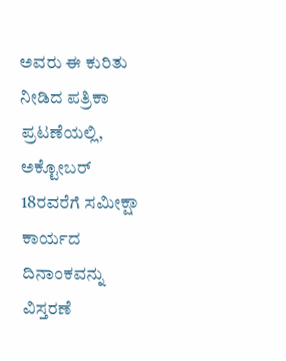ಅವರು ಈ ಕುರಿತು ನೀಡಿದ ಪತ್ರಿಕಾ ಪ್ರಟಣೆಯಲ್ಲಿ, ಅಕ್ಟೋಬರ್ 18ರವರೆಗೆ ಸಮೀಕ್ಷಾ ಕಾರ್ಯದ ದಿನಾಂಕವನ್ನು ವಿಸ್ತರಣೆ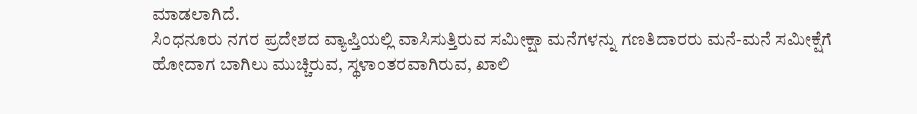ಮಾಡಲಾಗಿದೆ.
ಸಿಂಧನೂರು ನಗರ ಪ್ರದೇಶದ ವ್ಯಾಪ್ತಿಯಲ್ಲಿ ವಾಸಿಸುತ್ತಿರುವ ಸಮೀಕ್ಷಾ ಮನೆಗಳನ್ನು ಗಣತಿದಾರರು ಮನೆ-ಮನೆ ಸಮೀಕ್ಷೆಗೆ ಹೋದಾಗ ಬಾಗಿಲು ಮುಚ್ಚಿರುವ, ಸ್ಥಳಾಂತರವಾಗಿರುವ, ಖಾಲಿ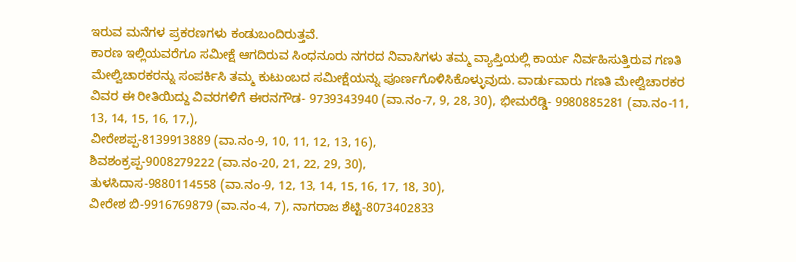ಇರುವ ಮನೆಗಳ ಪ್ರಕರಣಗಳು ಕಂಡುಬಂದಿರುತ್ತವೆ.
ಕಾರಣ ಇಲ್ಲಿಯವರೆಗೂ ಸಮೀಕ್ಷೆ ಆಗದಿರುವ ಸಿಂಧನೂರು ನಗರದ ನಿವಾಸಿಗಳು ತಮ್ಮ ವ್ಯಾಪ್ತಿಯಲ್ಲಿ ಕಾರ್ಯ ನಿರ್ವಹಿಸುತ್ತಿರುವ ಗಣತಿ ಮೇಲ್ವಿಚಾರಕರನ್ನು ಸಂಪರ್ಕಿಸಿ ತಮ್ಮ ಕುಟುಂಬದ ಸಮೀಕ್ಷೆಯನ್ನು ಪೂರ್ಣಗೊಳಿಸಿಕೊಳ್ಳುವುದು. ವಾರ್ಡುವಾರು ಗಣತಿ ಮೇಲ್ವಿಚಾರಕರ ವಿವರ ಈ ರೀತಿಯಿದ್ದು ವಿವರಗಳಿಗೆ ಈರನಗೌಡ- 9739343940 (ವಾ.ನಂ-7, 9, 28, 30), ಭೀಮರೆಡ್ಡಿ- 9980885281 (ವಾ.ನಂ-11, 13, 14, 15, 16, 17,),
ವೀರೇಶಪ್ಪ-8139913889 (ವಾ.ನಂ-9, 10, 11, 12, 13, 16),
ಶಿವಶಂಕ್ರಪ್ಪ-9008279222 (ವಾ.ನಂ-20, 21, 22, 29, 30),
ತುಳಸಿದಾಸ-9880114558 (ವಾ.ನಂ-9, 12, 13, 14, 15, 16, 17, 18, 30),
ವೀರೇಶ ಬಿ-9916769879 (ವಾ.ನಂ-4, 7), ನಾಗರಾಜ ಶೆಟ್ಟಿ-8073402833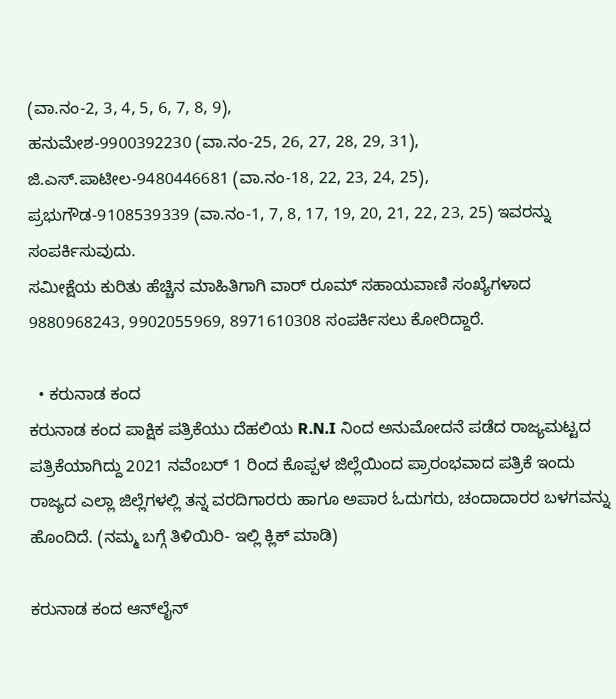(ವಾ.ನಂ-2, 3, 4, 5, 6, 7, 8, 9),
ಹನುಮೇಶ-9900392230 (ವಾ.ನಂ-25, 26, 27, 28, 29, 31),
ಜಿ.ಎಸ್.ಪಾಟೀಲ-9480446681 (ವಾ.ನಂ-18, 22, 23, 24, 25),
ಪ್ರಭುಗೌಡ-9108539339 (ವಾ.ನಂ-1, 7, 8, 17, 19, 20, 21, 22, 23, 25) ಇವರನ್ನು ಸಂಪರ್ಕಿಸುವುದು.
ಸಮೀಕ್ಷೆಯ ಕುರಿತು ಹೆಚ್ಚಿನ ಮಾಹಿತಿಗಾಗಿ ವಾರ್‌ ರೂಮ್‌ ಸಹಾಯವಾಣಿ ಸಂಖ್ಯೆಗಳಾದ 9880968243, 9902055969, 8971610308 ಸಂಪರ್ಕಿಸಲು ಕೋರಿದ್ದಾರೆ.

  • ಕರುನಾಡ ಕಂದ
ಕರುನಾಡ ಕಂದ ಪಾಕ್ಷಿಕ ಪತ್ರಿಕೆಯು ದೆಹಲಿಯ R.N.I ನಿಂದ ಅನುಮೋದನೆ ಪಡೆದ ರಾಜ್ಯಮಟ್ಟದ ಪತ್ರಿಕೆಯಾಗಿದ್ದು 2021 ನವೆಂಬರ್ 1 ರಿಂದ ಕೊಪ್ಪಳ ಜಿಲ್ಲೆಯಿಂದ ಪ್ರಾರಂಭವಾದ ಪತ್ರಿಕೆ ಇಂದು ರಾಜ್ಯದ ಎಲ್ಲಾ ಜಿಲ್ಲೆಗಳಲ್ಲಿ ತನ್ನ ವರದಿಗಾರರು ಹಾಗೂ ಅಪಾರ ಓದುಗರು, ಚಂದಾದಾರರ ಬಳಗವನ್ನು ಹೊಂದಿದೆ. (ನಮ್ಮ ಬಗ್ಗೆ ತಿಳಿಯಿರಿ- ಇಲ್ಲಿ ಕ್ಲಿಕ್‌ ಮಾಡಿ)

ಕರುನಾಡ ಕಂದ ಆನ್‌ಲೈನ್‌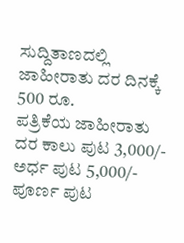ಸುದ್ದಿತಾಣದಲ್ಲಿ ಜಾಹೀರಾತು ದರ ದಿನಕ್ಕೆ 500 ರೂ.
ಪತ್ರಿಕೆಯ ಜಾಹೀರಾತು ದರ ಕಾಲು ಪುಟ 3,000/-
ಅರ್ಧ ಪುಟ 5,000/-
ಪೂರ್ಣ ಪುಟ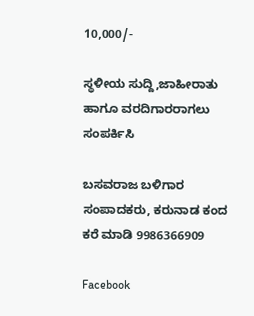10,000/-

ಸ್ಥಳೀಯ ಸುದ್ದಿ,ಜಾಹೀರಾತು ಹಾಗೂ ವರದಿಗಾರರಾಗಲು ಸಂಪರ್ಕಿಸಿ

ಬಸವರಾಜ ಬಳಿಗಾರ
ಸಂಪಾದಕರು, ಕರುನಾಡ ಕಂದ
ಕರೆ ಮಾಡಿ 9986366909

Facebook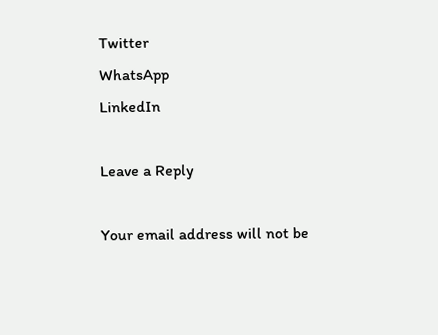Twitter
WhatsApp
LinkedIn

Leave a Reply

Your email address will not be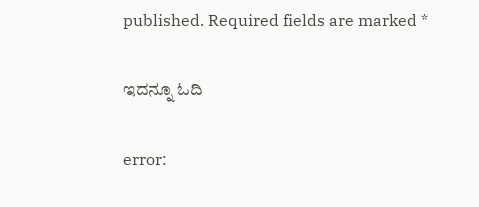published. Required fields are marked *

ಇದನ್ನೂ ಓದಿ

error: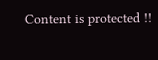Content is protected !!